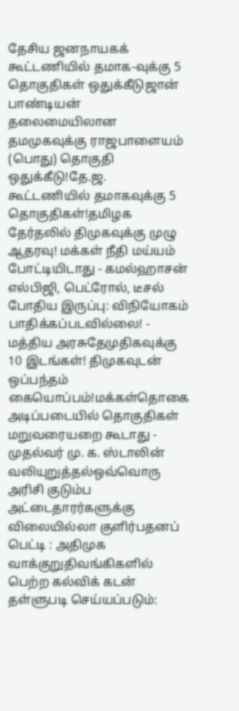தேசிய ஜனநாயகக் கூட்டணியில் தமாக-வுக்கு 5 தொகுதிகள் ஒதுக்கீடுஜான் பாண்டியன் தலைமையிலான தமமுகவுக்கு ராஜபாளையம் (பொது) தொகுதி ஒதுக்கீடு!தே.ஜ. கூட்டணியில் தமாகவுக்கு 5 தொகுதிகள்!தமிழக தேர்தலில் திமுகவுக்கு முழு ஆதரவு! மக்கள் நீதி மய்யம் போட்டியிடாது - கமல்ஹாசன் எல்பிஜி, பெட்ரோல், டீசல் போதிய இருப்பு: விநியோகம் பாதிக்கப்படவில்லை! - மத்திய அரசுதேமுதிகவுக்கு 10 இடங்கள்! திமுகவுடன் ஒப்பந்தம் கையொப்பம்!மக்கள்தொகை அடிப்படையில் தொகுதிகள் மறுவரையறை கூடாது - முதல்வர் மு. க. ஸ்டாலின் வலியுறுத்தல்ஒவ்வொரு அரிசி குடும்ப அட்டைதாரர்களுக்கு விலையில்லா குளிர்பதனப் பெட்டி : அதிமுக வாக்குறுதிவங்கிகளில் பெற்ற கல்விக் கடன் தள்ளுபடி செய்யப்படும்: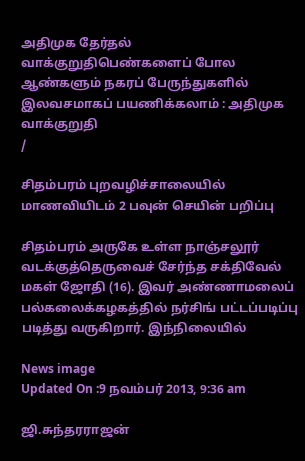அதிமுக தேர்தல் வாக்குறுதிபெண்களைப் போல ஆண்களும் நகரப் பேருந்துகளில் இலவசமாகப் பயணிக்கலாம் : அதிமுக வாக்குறுதி
/

சிதம்பரம் புறவழிச்சாலையில் மாணவியிடம் 2 பவுன் செயின் பறிப்பு

சிதம்பரம் அருகே உள்ள நாஞ்சலூர் வடக்குத்தெருவைச் சேர்ந்த சக்திவேல் மகள் ஜோதி (16). இவர் அண்ணாமலைப் பல்கலைக்கழகத்தில் நர்சிங் பட்டப்படிப்பு படித்து வருகிறார். இந்நிலையில்

News image
Updated On :9 நவம்பர் 2013, 9:36 am

ஜி.சுந்தரராஜன்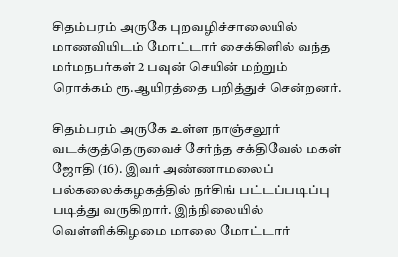சிதம்பரம் அருகே புறவழிச்சாலையில் மாணவியிடம் மோட்டார் சைக்கிளில் வந்த மர்மநபர்கள் 2 பவுன் செயின் மற்றும் ரொக்கம் ரூ.ஆயிரத்தை பறித்துச் சென்றனர்.

சிதம்பரம் அருகே உள்ள நாஞ்சலூர் வடக்குத்தெருவைச் சேர்ந்த சக்திவேல் மகள் ஜோதி (16). இவர் அண்ணாமலைப் பல்கலைக்கழகத்தில் நர்சிங் பட்டப்படிப்பு படித்து வருகிறார். இந்நிலையில் வெள்ளிக்கிழமை மாலை மோட்டார்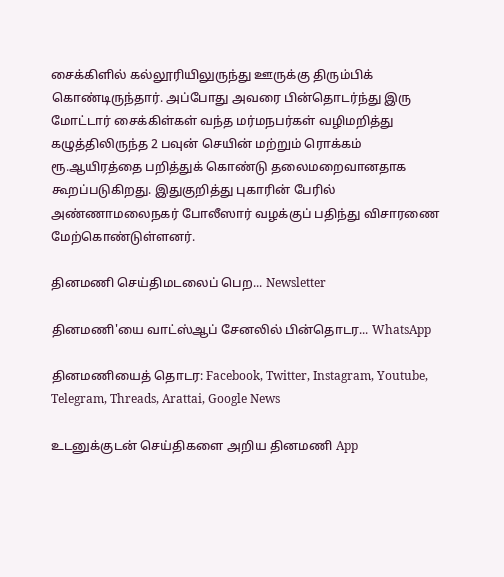சைக்கிளில் கல்லூரியிலுருந்து ஊருக்கு திரும்பிக் கொண்டிருந்தார். அப்போது அவரை பின்தொடர்ந்து இரு மோட்டார் சைக்கிள்கள் வந்த மர்மநபர்கள் வழிமறித்து கழுத்திலிருந்த 2 பவுன் செயின் மற்றும் ரொக்கம் ரூ.ஆயிரத்தை பறித்துக் கொண்டு தலைமறைவானதாக கூறப்படுகிறது. இதுகுறித்து புகாரின் பேரில் அண்ணாமலைநகர் போலீஸார் வழக்குப் பதிந்து விசாரணை மேற்கொண்டுள்ளனர்.

தினமணி செய்திமடலைப் பெற... Newsletter

தினமணி'யை வாட்ஸ்ஆப் சேனலில் பின்தொடர... WhatsApp

தினமணியைத் தொடர: Facebook, Twitter, Instagram, Youtube, Telegram, Threads, Arattai, Google News

உடனுக்குடன் செய்திகளை அறிய தினமணி App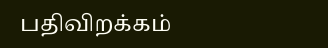பதிவிறக்கம்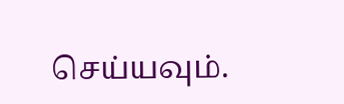செய்யவும்.